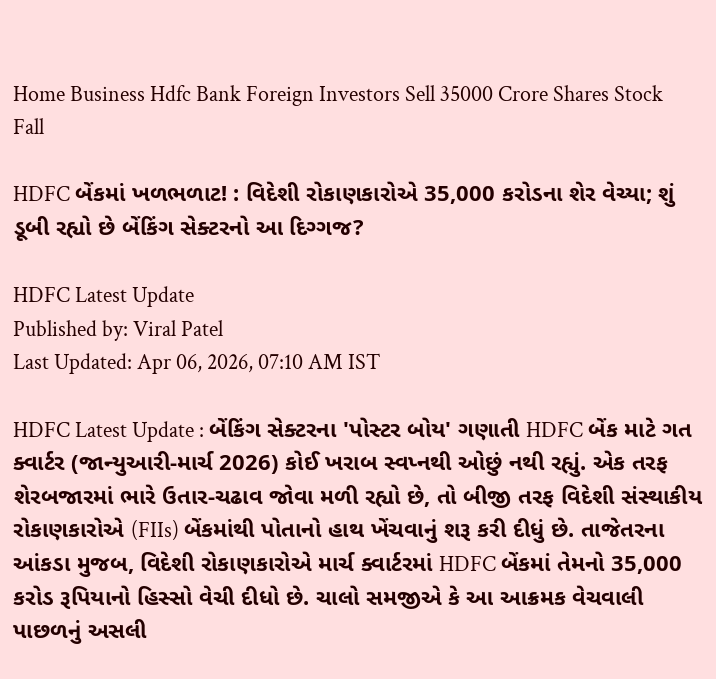Home Business Hdfc Bank Foreign Investors Sell 35000 Crore Shares Stock Fall

HDFC બેંકમાં ખળભળાટ! : વિદેશી રોકાણકારોએ 35,000 કરોડના શેર વેચ્યા; શું ડૂબી રહ્યો છે બેંકિંગ સેક્ટરનો આ દિગ્ગજ?

HDFC Latest Update
Published by: Viral Patel
Last Updated: Apr 06, 2026, 07:10 AM IST

HDFC Latest Update : બેંકિંગ સેક્ટરના 'પોસ્ટર બોય' ગણાતી HDFC બેંક માટે ગત ક્વાર્ટર (જાન્યુઆરી-માર્ચ 2026) કોઈ ખરાબ સ્વપ્નથી ઓછું નથી રહ્યું. એક તરફ શેરબજારમાં ભારે ઉતાર-ચઢાવ જોવા મળી રહ્યો છે, તો બીજી તરફ વિદેશી સંસ્થાકીય રોકાણકારોએ (FIIs) બેંકમાંથી પોતાનો હાથ ખેંચવાનું શરૂ કરી દીધું છે. તાજેતરના આંકડા મુજબ, વિદેશી રોકાણકારોએ માર્ચ ક્વાર્ટરમાં HDFC બેંકમાં તેમનો 35,000 કરોડ રૂપિયાનો હિસ્સો વેચી દીધો છે. ચાલો સમજીએ કે આ આક્રમક વેચવાલી પાછળનું અસલી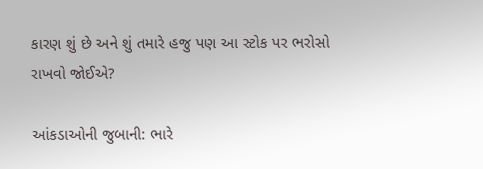કારણ શું છે અને શું તમારે હજુ પણ આ સ્ટોક પર ભરોસો રાખવો જોઈએ?

આંકડાઓની જુબાની: ભારે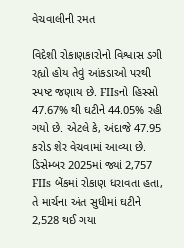વેચવાલીની રમત

વિદેશી રોકાણકારોનો વિશ્વાસ ડગી રહ્યો હોય તેવું આંકડાઓ પરથી સ્પષ્ટ જણાય છે. FIIsનો હિસ્સો 47.67% થી ઘટીને 44.05% રહી ગયો છે. એટલે કે, અંદાજે 47.95 કરોડ શેર વેચવામાં આવ્યા છે. ડિસેમ્બર 2025માં જ્યાં 2,757 FIIs બેંકમાં રોકાણ ધરાવતા હતા, તે માર્ચના અંત સુધીમાં ઘટીને 2,528 થઈ ગયા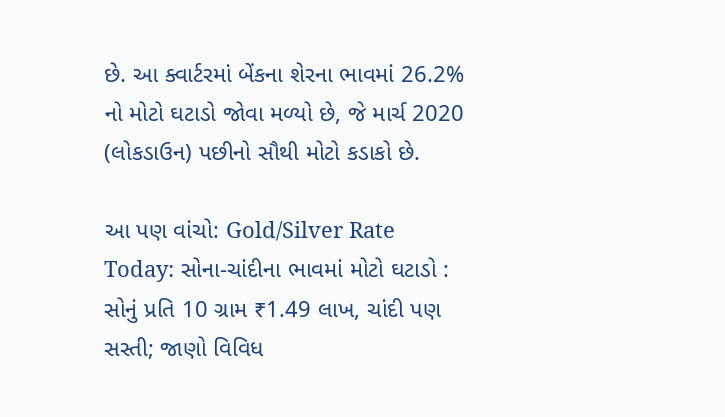છે. આ ક્વાર્ટરમાં બેંકના શેરના ભાવમાં 26.2% નો મોટો ઘટાડો જોવા મળ્યો છે, જે માર્ચ 2020 (લોકડાઉન) પછીનો સૌથી મોટો કડાકો છે.

આ પણ વાંચો: Gold/Silver Rate Today: સોના-ચાંદીના ભાવમાં મોટો ઘટાડો : સોનું પ્રતિ 10 ગ્રામ ₹1.49 લાખ, ચાંદી પણ સસ્તી; જાણો વિવિધ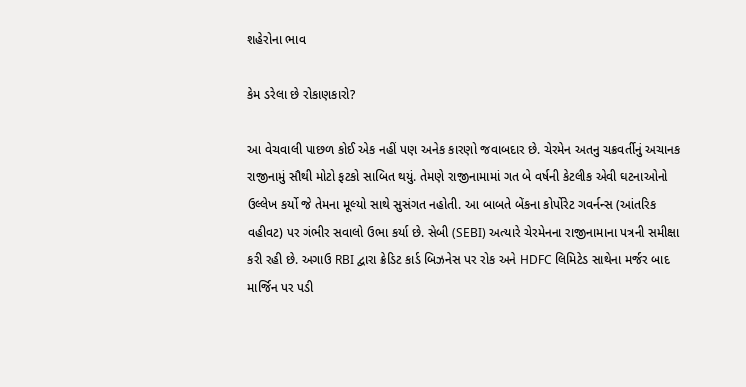શહેરોના ભાવ

કેમ ડરેલા છે રોકાણકારો?

આ વેચવાલી પાછળ કોઈ એક નહીં પણ અનેક કારણો જવાબદાર છે. ચેરમેન અતનુ ચક્રવર્તીનું અચાનક રાજીનામું સૌથી મોટો ફટકો સાબિત થયું. તેમણે રાજીનામામાં ગત બે વર્ષની કેટલીક એવી ઘટનાઓનો ઉલ્લેખ કર્યો જે તેમના મૂલ્યો સાથે સુસંગત નહોતી. આ બાબતે બેંકના કોર્પોરેટ ગવર્નન્સ (આંતરિક વહીવટ) પર ગંભીર સવાલો ઉભા કર્યા છે. સેબી (SEBI) અત્યારે ચેરમેનના રાજીનામાના પત્રની સમીક્ષા કરી રહી છે. અગાઉ RBI દ્વારા ક્રેડિટ કાર્ડ બિઝનેસ પર રોક અને HDFC લિમિટેડ સાથેના મર્જર બાદ માર્જિન પર પડી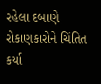રહેલા દબાણે રોકાણકારોને ચિંતિત કર્યા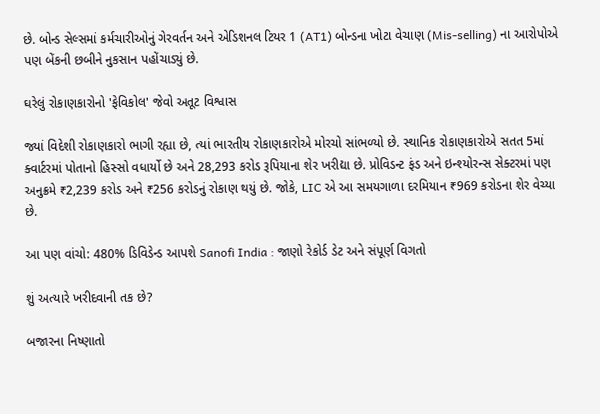છે. બોન્ડ સેલ્સમાં કર્મચારીઓનું ગેરવર્તન અને એડિશનલ ટિયર 1 (AT1) બોન્ડના ખોટા વેચાણ (Mis-selling) ના આરોપોએ પણ બેંકની છબીને નુકસાન પહોંચાડ્યું છે.

ઘરેલું રોકાણકારોનો 'ફેવિકોલ' જેવો અતૂટ વિશ્વાસ

જ્યાં વિદેશી રોકાણકારો ભાગી રહ્યા છે, ત્યાં ભારતીય રોકાણકારોએ મોરચો સાંભળ્યો છે. સ્થાનિક રોકાણકારોએ સતત 5માં ક્વાર્ટરમાં પોતાનો હિસ્સો વધાર્યો છે અને 28,293 કરોડ રૂપિયાના શેર ખરીદ્યા છે. પ્રોવિડન્ટ ફંડ અને ઇન્શ્યોરન્સ સેક્ટરમાં પણ અનુક્રમે ₹2,239 કરોડ અને ₹256 કરોડનું રોકાણ થયું છે. જોકે, LIC એ આ સમયગાળા દરમિયાન ₹969 કરોડના શેર વેચ્યા છે.

આ પણ વાંચો: 480% ડિવિડેન્ડ આપશે Sanofi India : જાણો રેકોર્ડ ડેટ અને સંપૂર્ણ વિગતો

શું અત્યારે ખરીદવાની તક છે?

બજારના નિષ્ણાતો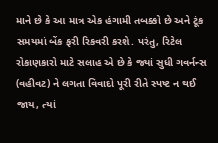માને છે કે આ માત્ર એક હંગામી તબક્કો છે અને ટૂંક સમયમાં બેંક ફરી રિકવરી કરશે. પરંતુ, રિટેલ રોકાણકારો માટે સલાહ એ છે કે જ્યાં સુધી ગવર્નન્સ (વહીવટ) ને લગતા વિવાદો પૂરી રીતે સ્પષ્ટ ન થઈ જાય, ત્યાં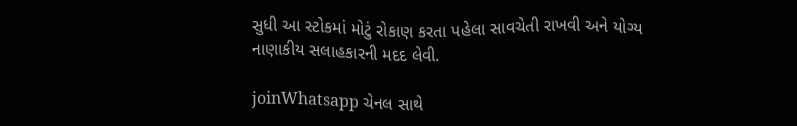સુધી આ સ્ટોકમાં મોટું રોકાણ કરતા પહેલા સાવચેતી રાખવી અને યોગ્ય નાણાકીય સલાહકારની મદદ લેવી.

joinWhatsapp ચેનલ સાથે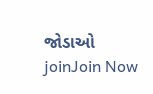જોડાઓ
joinJoin Now